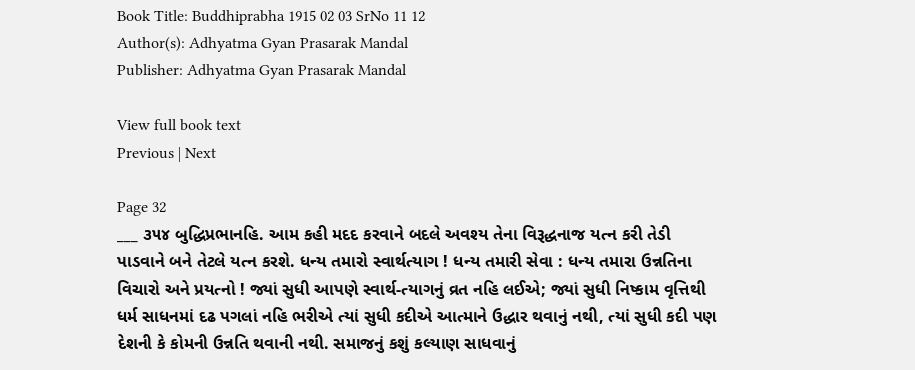Book Title: Buddhiprabha 1915 02 03 SrNo 11 12
Author(s): Adhyatma Gyan Prasarak Mandal
Publisher: Adhyatma Gyan Prasarak Mandal

View full book text
Previous | Next

Page 32
___ ૩૫૪ બુદ્ધિપ્રભાનહિ. આમ કહી મદદ કરવાને બદલે અવશ્ય તેના વિરૂદ્ધનાજ યત્ન કરી તેડી પાડવાને બને તેટલે યત્ન કરશે. ધન્ય તમારો સ્વાર્થત્યાગ ! ધન્ય તમારી સેવા : ધન્ય તમારા ઉન્નતિના વિચારો અને પ્રયત્નો ! જ્યાં સુધી આપણે સ્વાર્થ-ત્યાગનું વ્રત નહિ લઈએ; જ્યાં સુધી નિષ્કામ વૃત્તિથી ધર્મ સાધનમાં દઢ પગલાં નહિ ભરીએ ત્યાં સુધી કદીએ આત્માને ઉદ્ધાર થવાનું નથી, ત્યાં સુધી કદી પણ દેશની કે કોમની ઉન્નતિ થવાની નથી. સમાજનું કશું કલ્યાણ સાધવાનું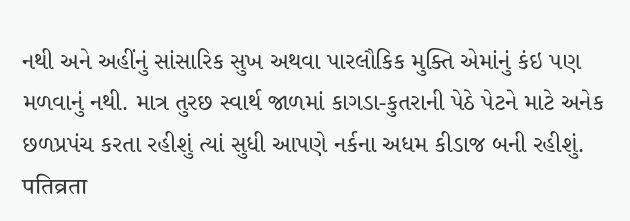નથી અને અહીંનું સાંસારિક સુખ અથવા પારલૌકિક મુક્તિ એમાંનું કંઇ પણ મળવાનું નથી. માત્ર તુરછ સ્વાર્થ જાળમાં કાગડા-કુતરાની પેઠે પેટને માટે અનેક છળપ્રપંચ કરતા રહીશું ત્યાં સુધી આપણે નર્કના અધમ કીડાજ બની રહીશું. पतिव्रता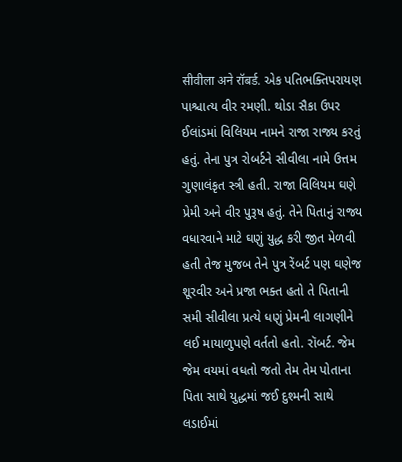सीवीला अने रॉबर्ड. એક પતિભક્તિપરાયણ પાશ્ચાત્ય વીર રમણી. થોડા સૈકા ઉપર ઈલાંડમાં વિલિયમ નામને રાજા રાજ્ય કરતું હતું. તેના પુત્ર રોબર્ટને સીવીલા નામે ઉત્તમ ગુણાલંકૃત સ્ત્રી હતી. રાજા વિલિયમ ઘણે પ્રેમી અને વીર પુરૂષ હતું. તેને પિતાનું રાજ્ય વધારવાને માટે ઘણું યુદ્ધ કરી જીત મેળવી હતી તેજ મુજબ તેને પુત્ર રેંબર્ટ પણ ઘણેજ શૂરવીર અને પ્રજા ભક્ત હતો તે પિતાની સમી સીવીલા પ્રત્યે ધણું પ્રેમની લાગણીને લઈ માયાળુપણે વર્તતો હતો. રૉબર્ટ. જેમ જેમ વયમાં વધતો જતો તેમ તેમ પોતાના પિતા સાથે યુદ્ધમાં જઈ દુશ્મની સાથે લડાઈમાં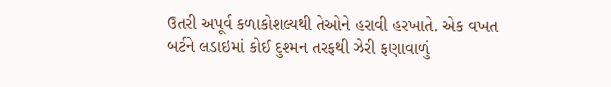ઉતરી અપૂર્વ કળાકોશલ્યથી તેઓને હરાવી હરખાતે. એક વખત બર્ટને લડાઇમાં કોઈ દુશ્મન તરફથી ઝેરી ફણાવાળું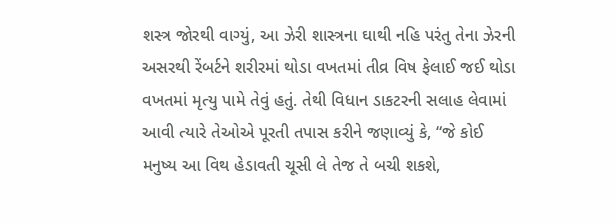શસ્ત્ર જોરથી વાગ્યું, આ ઝેરી શાસ્ત્રના ઘાથી નહિ પરંતુ તેના ઝેરની અસરથી રેંબર્ટને શરીરમાં થોડા વખતમાં તીવ્ર વિષ ફેલાઈ જઈ થોડા વખતમાં મૃત્યુ પામે તેવું હતું. તેથી વિધાન ડાકટરની સલાહ લેવામાં આવી ત્યારે તેઓએ પૂરતી તપાસ કરીને જણાવ્યું કે, “જે કોઈ મનુષ્ય આ વિથ હેડાવતી ચૂસી લે તેજ તે બચી શકશે,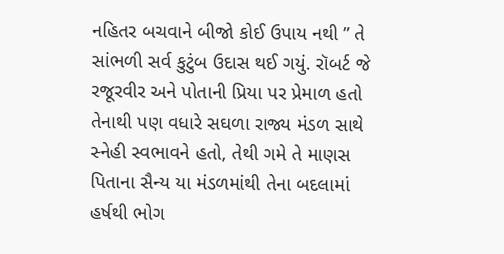નહિતર બચવાને બીજો કોઈ ઉપાય નથી ” તે સાંભળી સર્વ કુટુંબ ઉદાસ થઈ ગયું. રૉબર્ટ જે રજૂરવીર અને પોતાની પ્રિયા પર પ્રેમાળ હતો તેનાથી પણ વધારે સઘળા રાજ્ય મંડળ સાથે સ્નેહી સ્વભાવને હતો, તેથી ગમે તે માણસ પિતાના સૈન્ય યા મંડળમાંથી તેના બદલામાં હર્ષથી ભોગ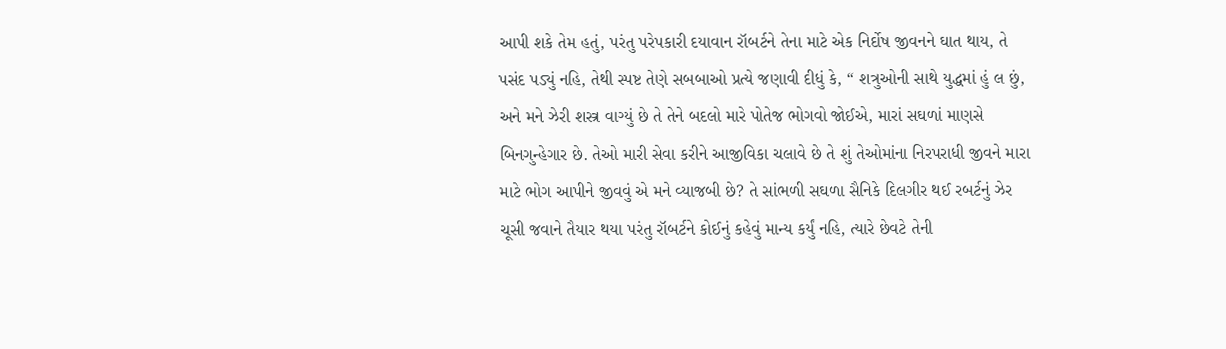આપી શકે તેમ હતું, પરંતુ પરેપકારી દયાવાન રૉબર્ટને તેના માટે એક નિર્દોષ જીવનને ઘાત થાય, તે પસંદ પડ્યું નહિ, તેથી સ્પષ્ટ તેણે સબબાઓ પ્રત્યે જણાવી દીધું કે, “ શત્રુઓની સાથે યુદ્ધમાં હું લ છું, અને મને ઝેરી શસ્ત્ર વાગ્યું છે તે તેને બદલો મારે પોતેજ ભોગવો જોઈએ, મારાં સઘળાં માણસે બિનગુન્હેગાર છે. તેઓ મારી સેવા કરીને આજીવિકા ચલાવે છે તે શું તેઓમાંના નિરપરાધી જીવને મારા માટે ભોગ આપીને જીવવું એ મને વ્યાજબી છે? તે સાંભળી સઘળા સૈનિકે દિલગીર થઈ રબર્ટનું ઝેર ચૂસી જવાને તૈયાર થયા પરંતુ રૉબર્ટને કોઈનું કહેવું માન્ય કર્યું નહિ, ત્યારે છેવટે તેની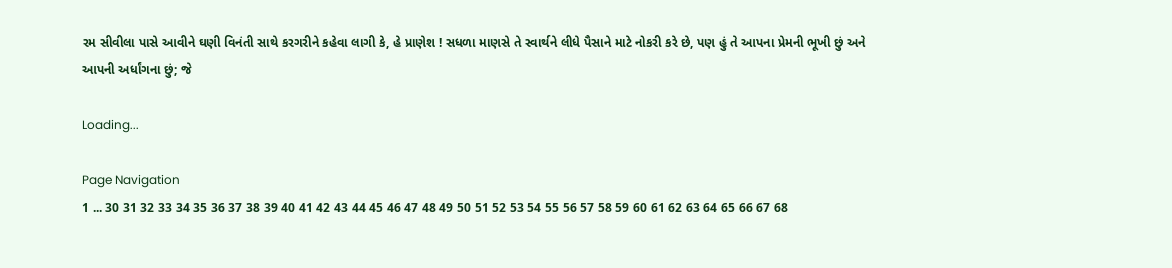રમ સીવીલા પાસે આવીને ઘણી વિનંતી સાથે કરગરીને કહેવા લાગી કે, હે પ્રાણેશ ! સધળા માણસે તે સ્વાર્થને લીધે પૈસાને માટે નોકરી કરે છે, પણ હું તે આપના પ્રેમની ભૂખી છું અને આપની અર્ધાંગના છું; જે

Loading...

Page Navigation
1 ... 30 31 32 33 34 35 36 37 38 39 40 41 42 43 44 45 46 47 48 49 50 51 52 53 54 55 56 57 58 59 60 61 62 63 64 65 66 67 68